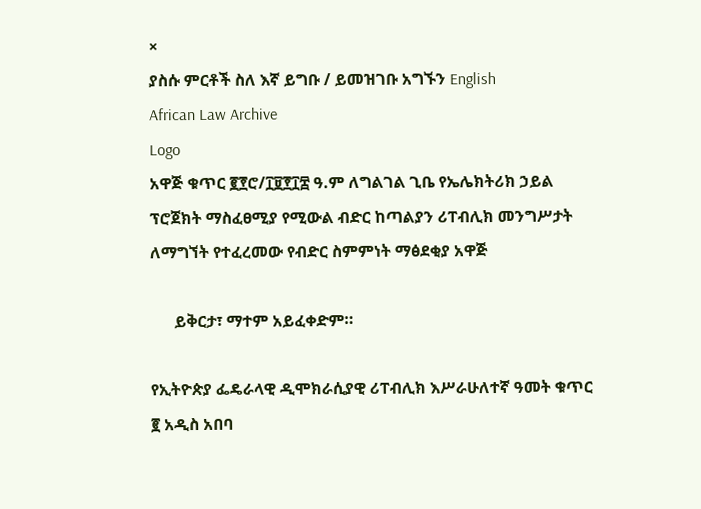×
ያስሱ ምርቶች ስለ እኛ ይግቡ / ይመዝገቡ አግኙን English
African Law Archive
Logo
አዋጅ ቁጥር ፪፻ሮ/፲፱፻፲፰ ዓ.ም ለግልገል ጊቤ የኤሌክትሪክ ኃይል ፕሮጀክት ማስፈፀሚያ የሚውል ብድር ከጣልያን ሪፐብሊክ መንግሥታት ለማግኘት የተፈረመው የብድር ስምምነት ማፅደቂያ አዋጅ

      ይቅርታ፣ ማተም አይፈቀድም።

የኢትዮጵያ ፌዴራላዊ ዲሞክራሲያዊ ሪፐብሊክ እሥራሁለተኛ ዓመት ቁጥር ፪ አዲስ አበባ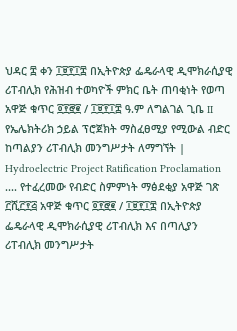ህዳር ፰ ቀን ፲፱፻፲፰ በኢትዮጵያ ፌዴራላዊ ዲሞክራሲያዊ ሪፐብሊክ የሕዝብ ተወካዮች ምክር ቤት ጠባቂነት የወጣ አዋጅ ቁጥር ፬፻፸፪ / ፲፱፻፲፰ ዓ.ም ለግልገል ጊቤ II የኤሌክትሪክ ኃይል ፕሮጀክት ማስፈፀሚያ የሚውል ብድር ከጣልያን ሪፐብሊክ መንግሥታት ለማግኘት | Hydroelectric Project Ratification Proclamation .... የተፈረመው የብድር ስምምነት ማፅደቂያ አዋጅ ገጽ ፫ሺ፫፻፭ አዋጅ ቁጥር ፬፻፸፪ / ፲፱፻፲፰ በኢትዮጵያ ፌዴራላዊ ዲሞክራሲያዊ ሪፐብሊክ እና በጣሊያን ሪፐብሊክ መንግሥታት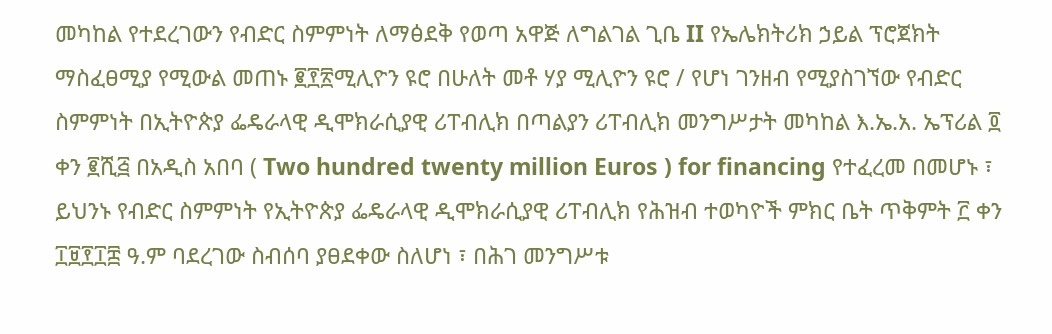መካከል የተደረገውን የብድር ስምምነት ለማፅደቅ የወጣ አዋጅ ለግልገል ጊቤ II የኤሌክትሪክ ኃይል ፕሮጀክት ማስፈፀሚያ የሚውል መጠኑ ፪፻፳ሚሊዮን ዩሮ በሁለት መቶ ሃያ ሚሊዮን ዩሮ / የሆነ ገንዘብ የሚያስገኘው የብድር ስምምነት በኢትዮጵያ ፌዴራላዊ ዲሞክራሲያዊ ሪፐብሊክ በጣልያን ሪፐብሊክ መንግሥታት መካከል እ.ኤ.አ. ኤፕሪል ፬ ቀን ፪ሺ፭ በአዲስ አበባ ( Two hundred twenty million Euros ) for financing የተፈረመ በመሆኑ ፣ ይህንኑ የብድር ስምምነት የኢትዮጵያ ፌዴራላዊ ዲሞክራሲያዊ ሪፐብሊክ የሕዝብ ተወካዮች ምክር ቤት ጥቅምት ፫ ቀን ፲፱፻፲፰ ዓ.ም ባደረገው ስብሰባ ያፀደቀው ስለሆነ ፣ በሕገ መንግሥቱ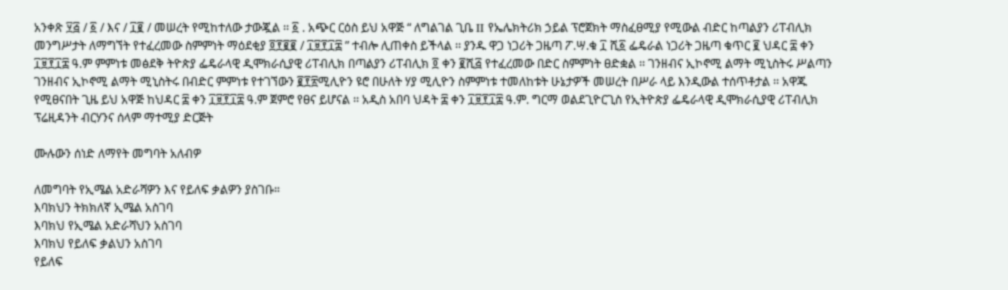አንቀጽ ፶፭ / ፩ / እና / ፲፪ / መሠረት የሚከተለው ታውጇል ፡፡ ፩ . አጭር ርዕስ ይህ አዋጅ “ ለግልገል ጊቤ II የኤሌክትሪክ ኃይል ፕሮጀክት ማስፈፀሚያ የሚውል ብድር ከጣልያን ሪፐብሊክ መንግሥታት ለማግኘት የተፈረመው ስምምነት ማዕደቂያ ፬፻፪፪ / ፲፱፻፲፰ ” ተብሎ ሊጠቀስ ይችላል ፡፡ ያንዱ ዋጋ ነጋሪት ጋዜጣ ፖ.ሣ.ቁ ፲ ሺ፩ ፌዴራል ነጋሪት ጋዜጣ ቁጥር ፪ ህዳር ፰ ቀን ፲፱፻፲፰ ዓ.ም ምምነቱ መፅደቅ ትዮጵያ ፌዴራላዊ ዲሞክራሲያዊ ሪፐብሊክ በጣልያን ሪፐብሊክ ፬ ቀን ፪ሺ፭ የተፈረመው በድር ስምምነት ፀድቋል ፡፡ ገንዘብና ኢኮኖሚ ልማት ሚኒስትሩ ሥልጣን ገንዘብና ኢኮኖሚ ልማት ሚኒስትሩ በብድር ምምነቱ የተገኘውን ፪፻፳ሚሊዮን ዩሮ በሁለት ሃያ ሚሊዮን ስምምነቱ ተመለከቱት ሁኔታዎች መሠረት በሥራ ላይ እንዲውል ተሰጥቶታል ፡፡ አዋጁ የሚፀናበት ጊዜ ይህ አዋጅ ከህዳር ፰ ቀን ፲፱፻፲፰ ዓ.ም ጀምሮ የፀና ይሆናል ፡፡ አዲስ አበባ ህዳት ፰ ቀን ፲፱፻፲፰ ዓ.ም. ግርማ ወልደጊዮርጊስ የኢትዮጵያ ፌዴራላዊ ዲሞክራሲያዊ ሪፐብሊክ ፕሬዚዳንት ብርሃንና ሰላም ማተሚያ ድርጅት

ሙሉውን ሰነድ ለማየት መግባት አለብዎ

ለመግባት የኢሜል አድራሻዎን እና የይለፍ ቃልዎን ያስገቡ።
እባክህን ትክክለኛ ኢሜል አስገባ
እባክህ የኢሜል አድራሻህን አስገባ
እባክህ የይለፍ ቃልህን አስገባ
የይለፍ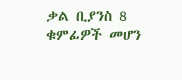ቃል ቢያንስ 8 ቁምፊዎች መሆን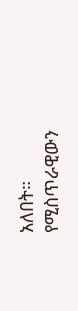አለበት።
የሚስጥራዊውን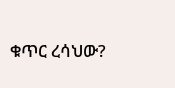ቁጥር ረሳህው?